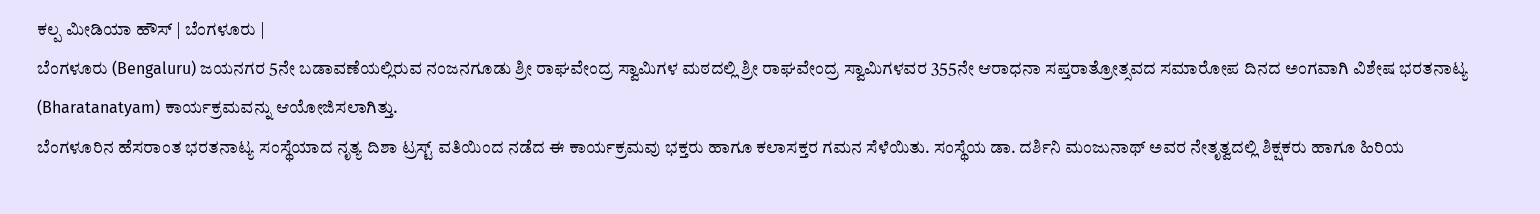ಕಲ್ಪ ಮೀಡಿಯಾ ಹೌಸ್ | ಬೆಂಗಳೂರು |
ಬೆಂಗಳೂರು (Bengaluru) ಜಯನಗರ 5ನೇ ಬಡಾವಣೆಯಲ್ಲಿರುವ ನಂಜನಗೂಡು ಶ್ರೀ ರಾಘವೇಂದ್ರ ಸ್ವಾಮಿಗಳ ಮಠದಲ್ಲಿ ಶ್ರೀ ರಾಘವೇಂದ್ರ ಸ್ವಾಮಿಗಳವರ 355ನೇ ಆರಾಧನಾ ಸಪ್ತರಾತ್ರೋತ್ಸವದ ಸಮಾರೋಪ ದಿನದ ಅಂಗವಾಗಿ ವಿಶೇಷ ಭರತನಾಟ್ಯ (Bharatanatyam) ಕಾರ್ಯಕ್ರಮವನ್ನು ಆಯೋಜಿಸಲಾಗಿತ್ತು.
ಬೆಂಗಳೂರಿನ ಹೆಸರಾಂತ ಭರತನಾಟ್ಯ ಸಂಸ್ಥೆಯಾದ ನೃತ್ಯ ದಿಶಾ ಟ್ರಸ್ಟ್ ವತಿಯಿಂದ ನಡೆದ ಈ ಕಾರ್ಯಕ್ರಮವು ಭಕ್ತರು ಹಾಗೂ ಕಲಾಸಕ್ತರ ಗಮನ ಸೆಳೆಯಿತು. ಸಂಸ್ಥೆಯ ಡಾ. ದರ್ಶಿನಿ ಮಂಜುನಾಥ್ ಅವರ ನೇತೃತ್ವದಲ್ಲಿ ಶಿಕ್ಷಕರು ಹಾಗೂ ಹಿರಿಯ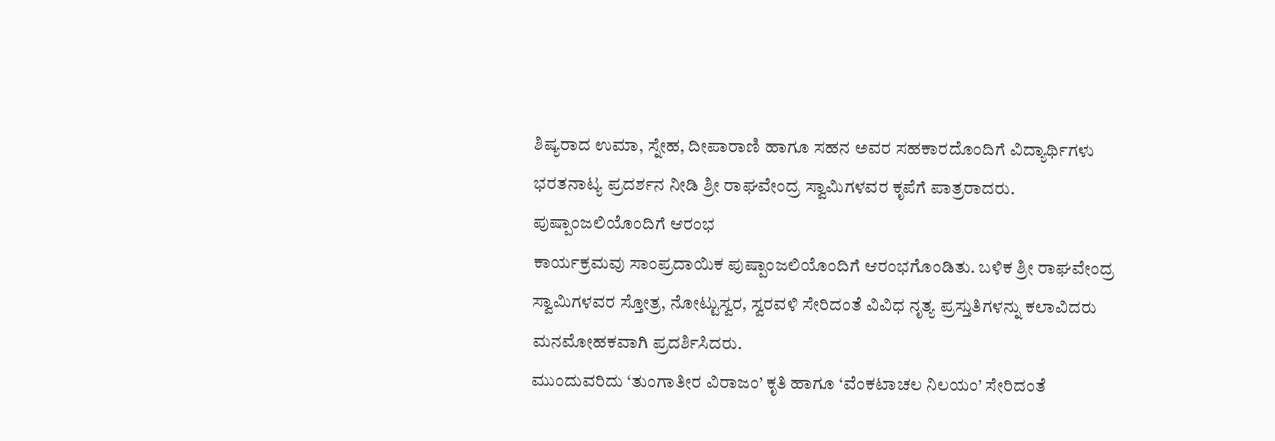ಶಿಷ್ಯರಾದ ಉಮಾ, ಸ್ನೇಹ, ದೀಪಾರಾಣಿ ಹಾಗೂ ಸಹನ ಅವರ ಸಹಕಾರದೊಂದಿಗೆ ವಿದ್ಯಾರ್ಥಿಗಳು ಭರತನಾಟ್ಯ ಪ್ರದರ್ಶನ ನೀಡಿ ಶ್ರೀ ರಾಘವೇಂದ್ರ ಸ್ವಾಮಿಗಳವರ ಕೃಪೆಗೆ ಪಾತ್ರರಾದರು.
ಪುಷ್ಪಾಂಜಲಿಯೊಂದಿಗೆ ಆರಂಭ
ಕಾರ್ಯಕ್ರಮವು ಸಾಂಪ್ರದಾಯಿಕ ಪುಷ್ಪಾಂಜಲಿಯೊಂದಿಗೆ ಆರಂಭಗೊಂಡಿತು. ಬಳಿಕ ಶ್ರೀ ರಾಘವೇಂದ್ರ ಸ್ವಾಮಿಗಳವರ ಸ್ತೋತ್ರ, ನೋಟ್ಟುಸ್ವರ, ಸ್ವರವಳಿ ಸೇರಿದಂತೆ ವಿವಿಧ ನೃತ್ಯ ಪ್ರಸ್ತುತಿಗಳನ್ನು ಕಲಾವಿದರು ಮನಮೋಹಕವಾಗಿ ಪ್ರದರ್ಶಿಸಿದರು.
ಮುಂದುವರಿದು ‘ತುಂಗಾತೀರ ವಿರಾಜಂ’ ಕೃತಿ ಹಾಗೂ ‘ವೆಂಕಟಾಚಲ ನಿಲಯಂ’ ಸೇರಿದಂತೆ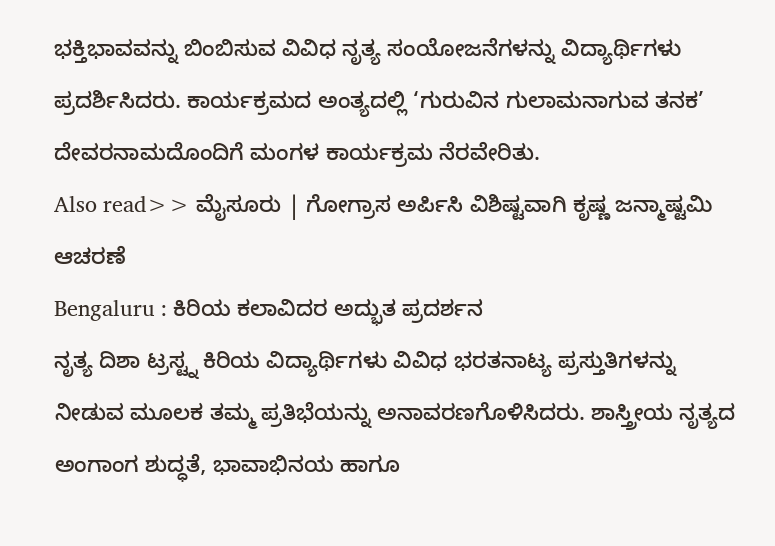ಭಕ್ತಿಭಾವವನ್ನು ಬಿಂಬಿಸುವ ವಿವಿಧ ನೃತ್ಯ ಸಂಯೋಜನೆಗಳನ್ನು ವಿದ್ಯಾರ್ಥಿಗಳು ಪ್ರದರ್ಶಿಸಿದರು. ಕಾರ್ಯಕ್ರಮದ ಅಂತ್ಯದಲ್ಲಿ ‘ಗುರುವಿನ ಗುಲಾಮನಾಗುವ ತನಕ’ ದೇವರನಾಮದೊಂದಿಗೆ ಮಂಗಳ ಕಾರ್ಯಕ್ರಮ ನೆರವೇರಿತು.
Also read>> ಮೈಸೂರು | ಗೋಗ್ರಾಸ ಅರ್ಪಿಸಿ ವಿಶಿಷ್ಟವಾಗಿ ಕೃಷ್ಣ ಜನ್ಮಾಷ್ಟಮಿ ಆಚರಣೆ
Bengaluru : ಕಿರಿಯ ಕಲಾವಿದರ ಅದ್ಭುತ ಪ್ರದರ್ಶನ
ನೃತ್ಯ ದಿಶಾ ಟ್ರಸ್ಟ್ನ ಕಿರಿಯ ವಿದ್ಯಾರ್ಥಿಗಳು ವಿವಿಧ ಭರತನಾಟ್ಯ ಪ್ರಸ್ತುತಿಗಳನ್ನು ನೀಡುವ ಮೂಲಕ ತಮ್ಮ ಪ್ರತಿಭೆಯನ್ನು ಅನಾವರಣಗೊಳಿಸಿದರು. ಶಾಸ್ತ್ರೀಯ ನೃತ್ಯದ ಅಂಗಾಂಗ ಶುದ್ಧತೆ, ಭಾವಾಭಿನಯ ಹಾಗೂ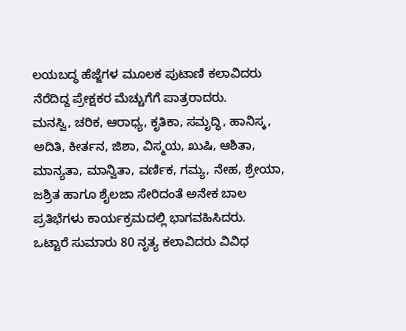ಲಯಬದ್ಧ ಹೆಜ್ಜೆಗಳ ಮೂಲಕ ಪುಟಾಣಿ ಕಲಾವಿದರು ನೆರೆದಿದ್ದ ಪ್ರೇಕ್ಷಕರ ಮೆಚ್ಚುಗೆಗೆ ಪಾತ್ರರಾದರು.
ಮನಸ್ವಿ, ಚರಿಕ, ಆರಾಧ್ಯ, ಕೃತಿಕಾ, ಸಮೃದ್ಧಿ, ಹಾನಿಸ್ಕ, ಅದಿತಿ, ಕೀರ್ತನ, ಜಿಶಾ, ವಿಸ್ಮಯ, ಖುಷಿ, ಆಶಿತಾ, ಮಾನ್ಯತಾ, ಮಾನ್ವಿತಾ, ವರ್ಣಿಕ, ಗಮ್ಯ, ನೇಹ, ಶ್ರೇಯಾ, ಜಶ್ರಿತ ಹಾಗೂ ಶೈಲಜಾ ಸೇರಿದಂತೆ ಅನೇಕ ಬಾಲ ಪ್ರತಿಭೆಗಳು ಕಾರ್ಯಕ್ರಮದಲ್ಲಿ ಭಾಗವಹಿಸಿದರು.
ಒಟ್ಟಾರೆ ಸುಮಾರು 80 ನೃತ್ಯ ಕಲಾವಿದರು ವಿವಿಧ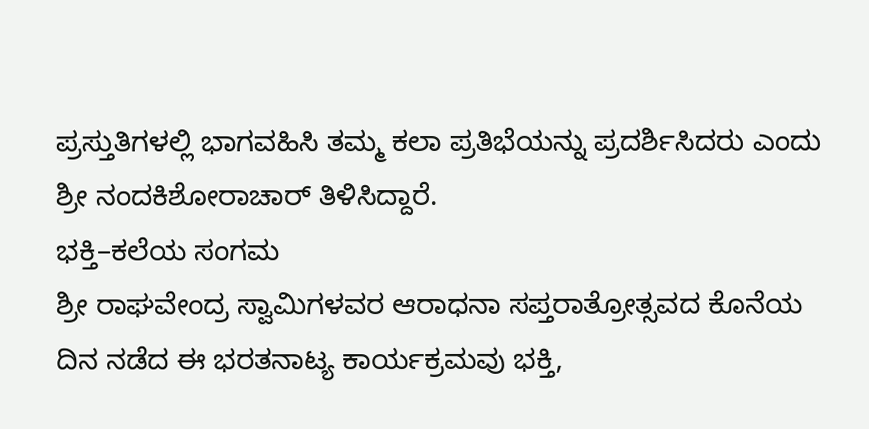ಪ್ರಸ್ತುತಿಗಳಲ್ಲಿ ಭಾಗವಹಿಸಿ ತಮ್ಮ ಕಲಾ ಪ್ರತಿಭೆಯನ್ನು ಪ್ರದರ್ಶಿಸಿದರು ಎಂದು ಶ್ರೀ ನಂದಕಿಶೋರಾಚಾರ್ ತಿಳಿಸಿದ್ದಾರೆ.
ಭಕ್ತಿ–ಕಲೆಯ ಸಂಗಮ
ಶ್ರೀ ರಾಘವೇಂದ್ರ ಸ್ವಾಮಿಗಳವರ ಆರಾಧನಾ ಸಪ್ತರಾತ್ರೋತ್ಸವದ ಕೊನೆಯ ದಿನ ನಡೆದ ಈ ಭರತನಾಟ್ಯ ಕಾರ್ಯಕ್ರಮವು ಭಕ್ತಿ,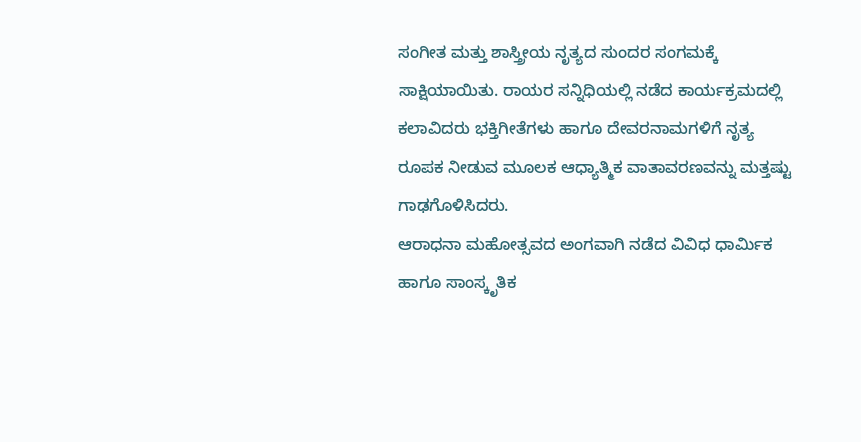ಸಂಗೀತ ಮತ್ತು ಶಾಸ್ತ್ರೀಯ ನೃತ್ಯದ ಸುಂದರ ಸಂಗಮಕ್ಕೆ ಸಾಕ್ಷಿಯಾಯಿತು. ರಾಯರ ಸನ್ನಿಧಿಯಲ್ಲಿ ನಡೆದ ಕಾರ್ಯಕ್ರಮದಲ್ಲಿ ಕಲಾವಿದರು ಭಕ್ತಿಗೀತೆಗಳು ಹಾಗೂ ದೇವರನಾಮಗಳಿಗೆ ನೃತ್ಯ ರೂಪಕ ನೀಡುವ ಮೂಲಕ ಆಧ್ಯಾತ್ಮಿಕ ವಾತಾವರಣವನ್ನು ಮತ್ತಷ್ಟು ಗಾಢಗೊಳಿಸಿದರು.
ಆರಾಧನಾ ಮಹೋತ್ಸವದ ಅಂಗವಾಗಿ ನಡೆದ ವಿವಿಧ ಧಾರ್ಮಿಕ ಹಾಗೂ ಸಾಂಸ್ಕೃತಿಕ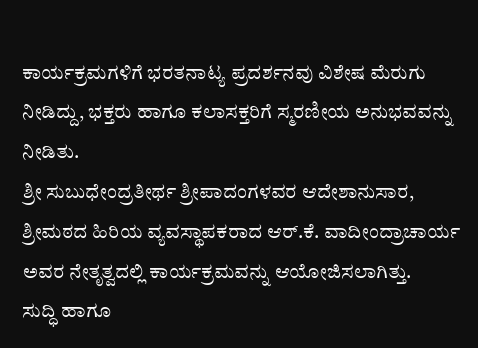ಕಾರ್ಯಕ್ರಮಗಳಿಗೆ ಭರತನಾಟ್ಯ ಪ್ರದರ್ಶನವು ವಿಶೇಷ ಮೆರುಗು ನೀಡಿದ್ದು, ಭಕ್ತರು ಹಾಗೂ ಕಲಾಸಕ್ತರಿಗೆ ಸ್ಮರಣೀಯ ಅನುಭವವನ್ನು ನೀಡಿತು.
ಶ್ರೀ ಸುಬುಧೇಂದ್ರತೀರ್ಥ ಶ್ರೀಪಾದಂಗಳವರ ಆದೇಶಾನುಸಾರ, ಶ್ರೀಮಠದ ಹಿರಿಯ ವ್ಯವಸ್ಥಾಪಕರಾದ ಆರ್.ಕೆ. ವಾದೀಂದ್ರಾಚಾರ್ಯ ಅವರ ನೇತೃತ್ವದಲ್ಲಿ ಕಾರ್ಯಕ್ರಮವನ್ನು ಆಯೋಜಿಸಲಾಗಿತ್ತು.
ಸುದ್ಧಿ ಹಾಗೂ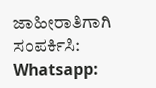ಜಾಹೀರಾತಿಗಾಗಿ ಸಂಪರ್ಕಿಸಿ: Whatsapp: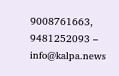9008761663, 9481252093 – info@kalpa.news